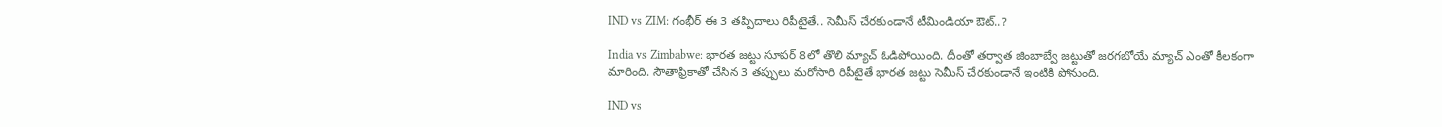IND vs ZIM: గంభీర్ ఈ 3 తప్పిదాలు రిపీటైతే.. సెమీస్ చేరకుండానే టీమిండియా ఔట్..?

India vs Zimbabwe: భారత జట్టు సూపర్ 8లో తొలి మ్యాచ్ ఓడిపోయింది. దీంతో తర్వాత జింబాబ్వే జట్టుతో జరగబోయే మ్యాచ్ ఎంతో కీలకంగా మారింది. సౌతాఫ్రికాతో చేసిన 3 తప్పులు మరోసారి రిపీటైతే భారత జట్టు సెమీస్ చేరకుండానే ఇంటికి పోనుంది.

IND vs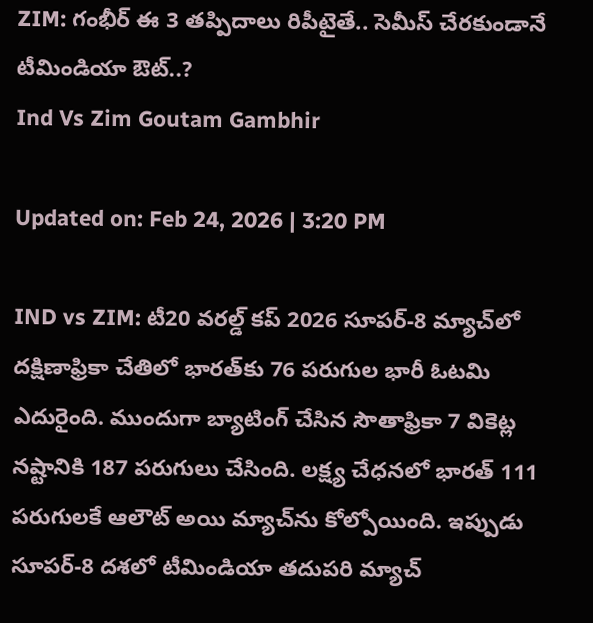ZIM: గంభీర్ ఈ 3 తప్పిదాలు రిపీటైతే.. సెమీస్ చేరకుండానే టీమిండియా ఔట్..?
Ind Vs Zim Goutam Gambhir

Updated on: Feb 24, 2026 | 3:20 PM

IND vs ZIM: టీ20 వరల్డ్ కప్ 2026 సూపర్-8 మ్యాచ్‌లో దక్షిణాఫ్రికా చేతిలో భారత్‌కు 76 పరుగుల భారీ ఓటమి ఎదురైంది. ముందుగా బ్యాటింగ్ చేసిన సౌతాఫ్రికా 7 వికెట్ల నష్టానికి 187 పరుగులు చేసింది. లక్ష్య చేధనలో భారత్ 111 పరుగులకే ఆలౌట్ అయి మ్యాచ్‌ను కోల్పోయింది. ఇప్పుడు సూపర్-8 దశలో టీమిండియా తదుపరి మ్యాచ్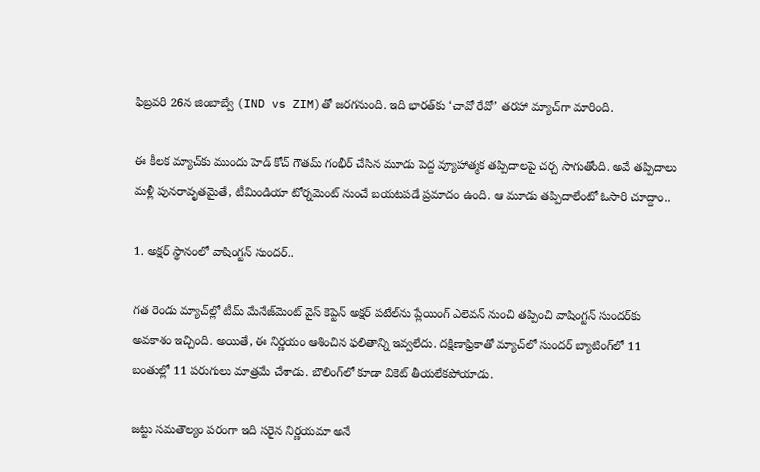ఫిబ్రవరి 26న జింబాబ్వే (IND vs ZIM)తో జరగనుంది. ఇది భారత్‌కు ‘చావో రేవో’ తరహా మ్యాచ్‌గా మారింది.

ఈ కీలక మ్యాచ్‌కు ముందు హెడ్ కోచ్ గౌతమ్ గంభీర్ చేసిన మూడు పెద్ద వ్యూహాత్మక తప్పిదాలపై చర్చ సాగుతోంది. అవే తప్పిదాలు మళ్లీ పునరావృతమైతే, టీమిండియా టోర్నమెంట్ నుంచే బయటపడే ప్రమాదం ఉంది. ఆ మూడు తప్పిదాలేంటో ఓసారి చూద్దాం..

1. అక్షర్ స్థానంలో వాషింగ్టన్ సుందర్‌..

గత రెండు మ్యాచ్‌ల్లో టీమ్ మేనేజ్‌మెంట్ వైస్ కెప్టెన్ అక్షర్ పటేల్‌ను ప్లేయింగ్ ఎలెవన్ నుంచి తప్పించి వాషింగ్టన్ సుందర్‌కు అవకాశం ఇచ్చింది. అయితే, ఈ నిర్ణయం ఆశించిన ఫలితాన్ని ఇవ్వలేదు. దక్షిణాఫ్రికాతో మ్యాచ్‌లో సుందర్ బ్యాటింగ్‌లో 11 బంతుల్లో 11 పరుగులు మాత్రమే చేశాడు. బౌలింగ్‌లో కూడా వికెట్ తీయలేకపోయాడు.

జట్టు సమతౌల్యం పరంగా ఇది సరైన నిర్ణయమా అనే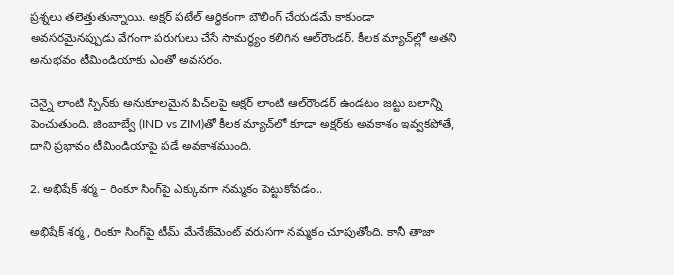ప్రశ్నలు తలెత్తుతున్నాయి. అక్షర్ పటేల్ ఆర్థికంగా బౌలింగ్ చేయడమే కాకుండా అవసరమైనప్పుడు వేగంగా పరుగులు చేసే సామర్థ్యం కలిగిన ఆల్‌రౌండర్. కీలక మ్యాచ్‌ల్లో అతని అనుభవం టీమిండియాకు ఎంతో అవసరం.

చెన్నై లాంటి స్పిన్‌కు అనుకూలమైన పిచ్‌లపై అక్షర్ లాంటి ఆల్‌రౌండర్ ఉండటం జట్టు బలాన్ని పెంచుతుంది. జింబాబ్వే (IND vs ZIM)తో కీలక మ్యాచ్‌లో కూడా అక్షర్‌కు అవకాశం ఇవ్వకపోతే, దాని ప్రభావం టీమిండియాపై పడే అవకాశముంది.

2. అభిషేక్ శర్మ – రింకూ సింగ్‌పై ఎక్కువగా నమ్మకం పెట్టుకోవడం..

అభిషేక్ శర్మ, రింకూ సింగ్‌పై టీమ్ మేనేజ్‌మెంట్ వరుసగా నమ్మకం చూపుతోంది. కానీ తాజా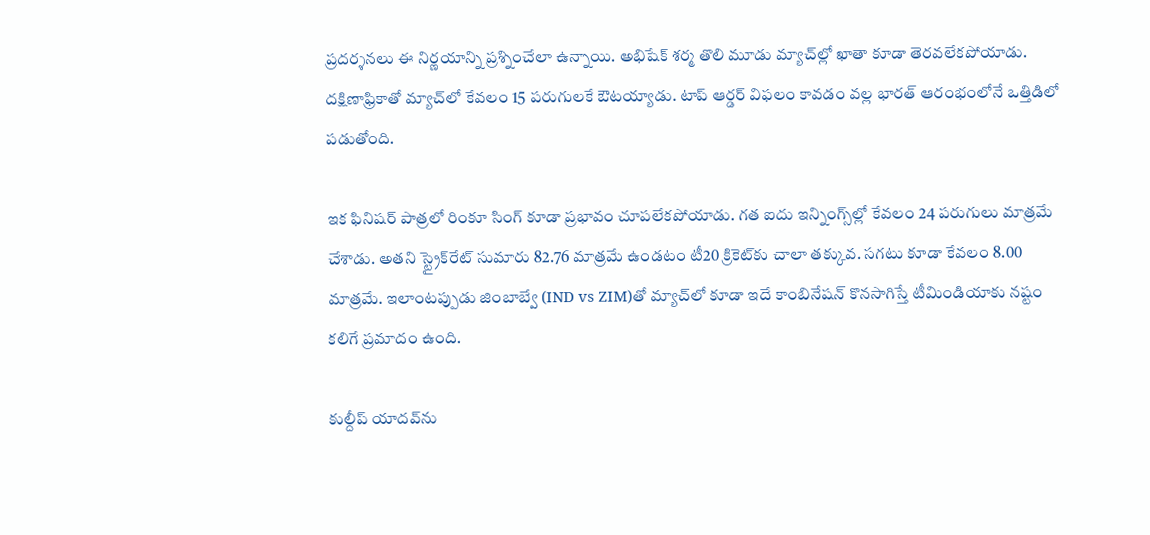ప్రదర్శనలు ఈ నిర్ణయాన్ని ప్రశ్నించేలా ఉన్నాయి. అభిషేక్ శర్మ తొలి మూడు మ్యాచ్‌ల్లో ఖాతా కూడా తెరవలేకపోయాడు. దక్షిణాఫ్రికాతో మ్యాచ్‌లో కేవలం 15 పరుగులకే ఔటయ్యాడు. టాప్ ఆర్డర్ విఫలం కావడం వల్ల భారత్ ఆరంభంలోనే ఒత్తిడిలో పడుతోంది.

ఇక ఫినిషర్ పాత్రలో రింకూ సింగ్ కూడా ప్రభావం చూపలేకపోయాడు. గత ఐదు ఇన్నింగ్స్‌ల్లో కేవలం 24 పరుగులు మాత్రమే చేశాడు. అతని స్ట్రైక్‌రేట్ సుమారు 82.76 మాత్రమే ఉండటం టీ20 క్రికెట్‌కు చాలా తక్కువ. సగటు కూడా కేవలం 8.00 మాత్రమే. ఇలాంటప్పుడు జింబాబ్వే (IND vs ZIM)తో మ్యాచ్‌లో కూడా ఇదే కాంబినేషన్ కొనసాగిస్తే టీమిండియాకు నష్టం కలిగే ప్రమాదం ఉంది.

కుల్దీప్ యాదవ్‌ను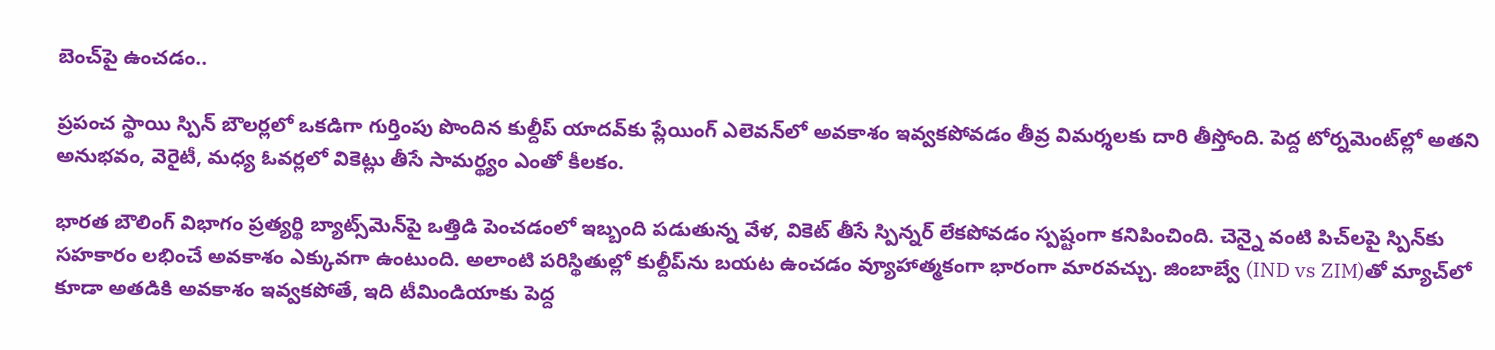బెంచ్‌పై ఉంచడం..

ప్రపంచ స్థాయి స్పిన్ బౌలర్లలో ఒకడిగా గుర్తింపు పొందిన కుల్దీప్ యాదవ్‌కు ప్లేయింగ్ ఎలెవన్‌లో అవకాశం ఇవ్వకపోవడం తీవ్ర విమర్శలకు దారి తీస్తోంది. పెద్ద టోర్నమెంట్‌ల్లో అతని అనుభవం, వెరైటీ, మధ్య ఓవర్లలో వికెట్లు తీసే సామర్థ్యం ఎంతో కీలకం.

భారత బౌలింగ్ విభాగం ప్రత్యర్థి బ్యాట్స్‌మెన్‌పై ఒత్తిడి పెంచడంలో ఇబ్బంది పడుతున్న వేళ, వికెట్ తీసే స్పిన్నర్ లేకపోవడం స్పష్టంగా కనిపించింది. చెన్నై వంటి పిచ్‌లపై స్పిన్‌కు సహకారం లభించే అవకాశం ఎక్కువగా ఉంటుంది. అలాంటి పరిస్థితుల్లో కుల్దీప్‌ను బయట ఉంచడం వ్యూహాత్మకంగా భారంగా మారవచ్చు. జింబాబ్వే (IND vs ZIM)తో మ్యాచ్‌లో కూడా అతడికి అవకాశం ఇవ్వకపోతే, ఇది టీమిండియాకు పెద్ద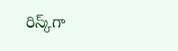రిస్క్‌గా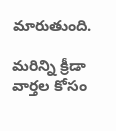మారుతుంది.

మరిన్ని క్రీడా వార్తల కోసం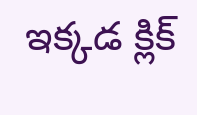ఇక్కడ క్లిక్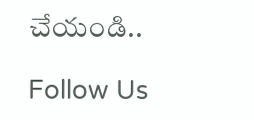చేయండి..

Follow Us